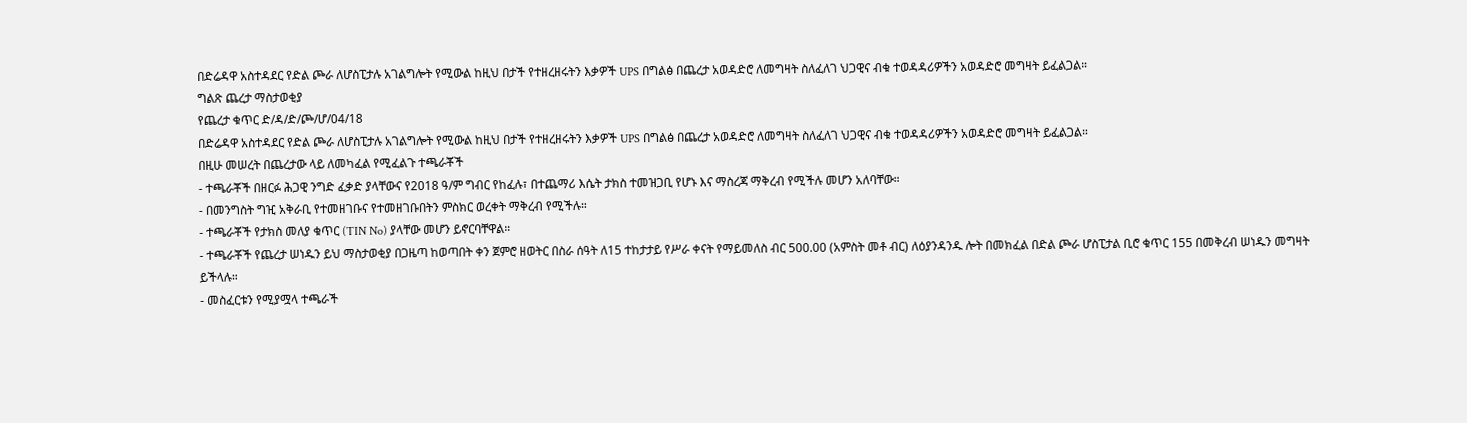በድሬዳዋ አስተዳደር የድል ጮራ ለሆስፒታሉ አገልግሎት የሚውል ከዚህ በታች የተዘረዘሩትን እቃዎች UPS በግልፅ በጨረታ አወዳድሮ ለመግዛት ስለፈለገ ህጋዊና ብቁ ተወዳዳሪዎችን አወዳድሮ መግዛት ይፈልጋል።
ግልጽ ጨረታ ማስታወቂያ
የጨረታ ቁጥር ድ/ዳ/ድ/ጮ/ሆ/04/18
በድሬዳዋ አስተዳደር የድል ጮራ ለሆስፒታሉ አገልግሎት የሚውል ከዚህ በታች የተዘረዘሩትን እቃዎች UPS በግልፅ በጨረታ አወዳድሮ ለመግዛት ስለፈለገ ህጋዊና ብቁ ተወዳዳሪዎችን አወዳድሮ መግዛት ይፈልጋል።
በዚሁ መሠረት በጨረታው ላይ ለመካፈል የሚፈልጉ ተጫራቾች
- ተጫራቾች በዘርፉ ሕጋዊ ንግድ ፈቃድ ያላቸውና የ2018 ዓ/ም ግብር የከፈሉ፣ በተጨማሪ እሴት ታክስ ተመዝጋቢ የሆኑ እና ማስረጃ ማቅረብ የሚችሉ መሆን አለባቸው።
- በመንግስት ግዢ አቅራቢ የተመዘገቡና የተመዘገቡበትን ምስክር ወረቀት ማቅረብ የሚችሉ።
- ተጫራቾች የታክስ መለያ ቁጥር (TIN No) ያላቸው መሆን ይኖርባቸዋል።
- ተጫራቾች የጨረታ ሠነዱን ይህ ማስታወቂያ በጋዜጣ ከወጣበት ቀን ጀምሮ ዘወትር በስራ ሰዓት ለ15 ተከታታይ የሥራ ቀናት የማይመለስ ብር 500.00 (አምስት መቶ ብር) ለዕያንዳንዱ ሎት በመክፈል በድል ጮራ ሆስፒታል ቢሮ ቁጥር 155 በመቅረብ ሠነዱን መግዛት ይችላሉ።
- መስፈርቱን የሚያሟላ ተጫራች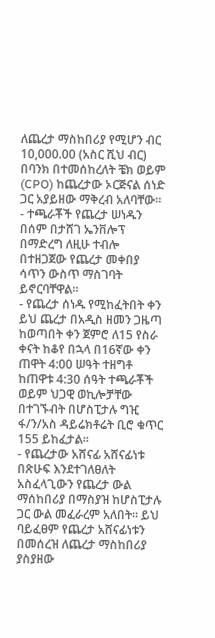ለጨረታ ማስከበሪያ የሚሆን ብር 10,000.00 (አስር ሺህ ብር) በባንክ በተመሰከረለት ቼክ ወይም (CPO) ከጨረታው ኦርጅናል ሰነድ ጋር አያይዘው ማቅረብ አለባቸው።
- ተጫራቾች የጨረታ ሠነዱን በሰም በታሸገ ኤንቨሎፕ በማድረግ ለዚሁ ተብሎ በተዘጋጀው የጨረታ መቀበያ ሳጥን ውስጥ ማስገባት ይኖርባቸዋል።
- የጨረታ ሰነዱ የሚከፈትበት ቀን ይህ ጨረታ በአዲስ ዘመን ጋዜጣ ከወጣበት ቀን ጀምሮ ለ15 የስራ ቀናት ከቆየ በኋላ በ16ኛው ቀን ጠዋት 4:00 ሠዓት ተዘግቶ ከጠዋቱ 4:30 ሰዓት ተጫራቾች ወይም ህጋዊ ወኪሎቻቸው በተገኙብት በሆስፒታሉ ግዢ ፋ/ን/አስ ዳይሬክቶሬት ቢሮ ቁጥር 155 ይከፈታል።
- የጨረታው አሸናፊ አሸናፊነቱ በጽሁፍ እንደተገለፀለት አስፈላጊውን የጨረታ ውል ማሰከበሪያ በማስያዝ ከሆስፒታሉ ጋር ውል መፈራረም አለበት። ይህ ባይፈፀም የጨረታ አሸናፊነቱን በመሰረዝ ለጨረታ ማስከበሪያ ያስያዘው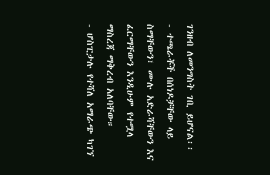ገንዘብ ለመንግስት ገቢ ይሆናል፡፡
- ተጫራቾች በሰነዶቻቸው ላይ ስማቸውን፣ ሙሉ አድራሻቸውን እና ፈርማቸውን እንዲሁም የተሟላ ማስረጃ ማቅረብ አለባቸው።
- ሆስፒታሉ የተሻለ አማራጭ ካገኘ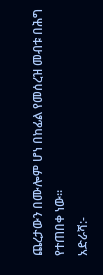ጨረታውን በሙሎም ሆነ በከፊል የመሰረዝ መብቱ በሕግ የተጠበቀ ነው።
አድራሻ:-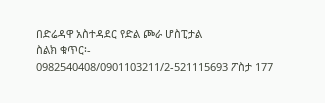በድሬዳዋ አስተዳደር የድል ጮራ ሆስፒታል
ስልክ ቁጥር፡- 0982540408/0901103211/2-521115693 ፖስታ 177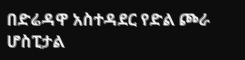በድሬዳዋ አስተዳደር የድል ጮራ ሆስፒታል